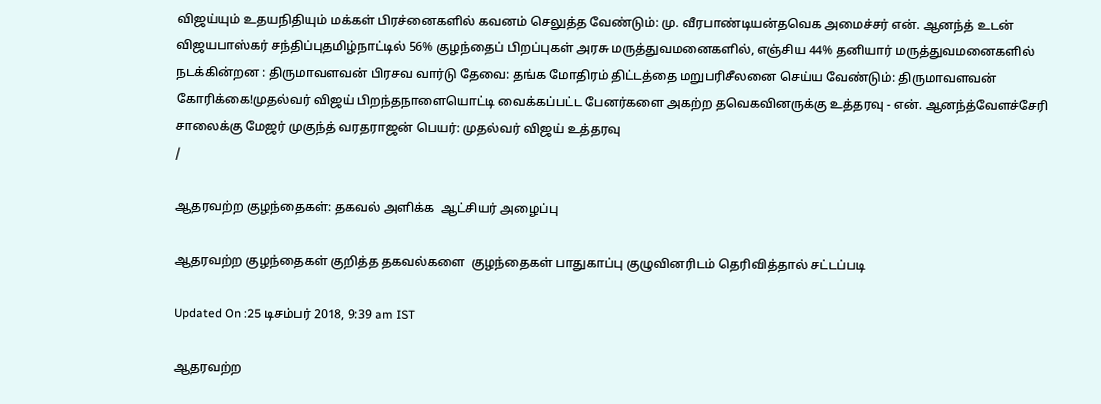விஜய்யும் உதயநிதியும் மக்கள் பிரச்னைகளில் கவனம் செலுத்த வேண்டும்: மு. வீரபாண்டியன்தவெக அமைச்சர் என். ஆனந்த் உடன் விஜயபாஸ்கர் சந்திப்புதமிழ்நாட்டில் 56% குழந்தைப் பிறப்புகள் அரசு மருத்துவமனைகளில், எஞ்சிய 44% தனியார் மருத்துவமனைகளில் நடக்கின்றன : திருமாவளவன் பிரசவ வார்டு தேவை: தங்க மோதிரம் திட்டத்தை மறுபரிசீலனை செய்ய வேண்டும்: திருமாவளவன் கோரிக்கை!முதல்வர் விஜய் பிறந்தநாளையொட்டி வைக்கப்பட்ட பேனர்களை அகற்ற தவெகவினருக்கு உத்தரவு - என். ஆனந்த்வேளச்சேரி சாலைக்கு மேஜர் முகுந்த் வரதராஜன் பெயர்: முதல்வர் விஜய் உத்தரவு
/

ஆதரவற்ற குழந்தைகள்: தகவல் அளிக்க  ஆட்சியர் அழைப்பு

ஆதரவற்ற குழந்தைகள் குறித்த தகவல்களை  குழந்தைகள் பாதுகாப்பு குழுவினரிடம் தெரிவித்தால் சட்டப்படி

Updated On :25 டிசம்பர் 2018, 9:39 am IST

ஆதரவற்ற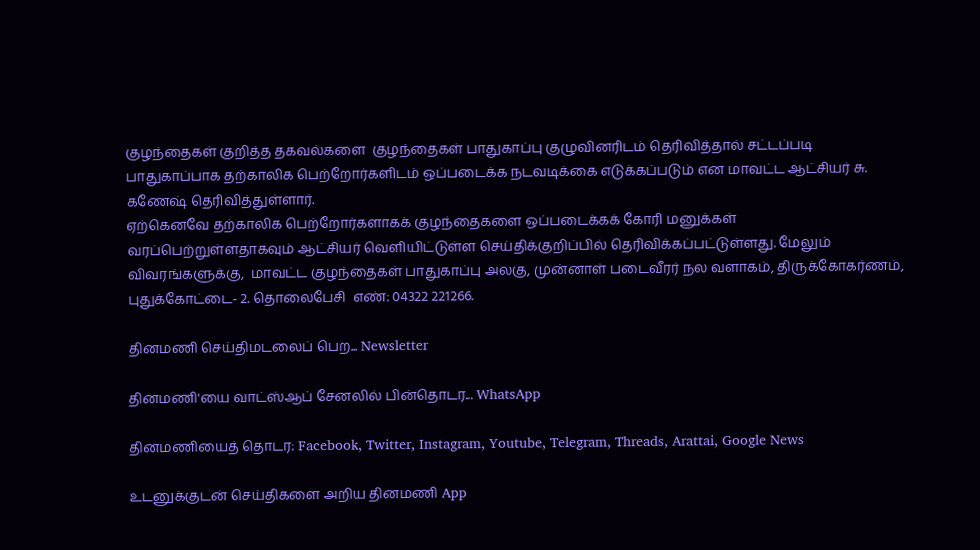குழந்தைகள் குறித்த தகவல்களை  குழந்தைகள் பாதுகாப்பு குழுவினரிடம் தெரிவித்தால் சட்டப்படி பாதுகாப்பாக தற்காலிக பெற்றோர்களிடம் ஒப்படைக்க நடவடிக்கை எடுக்கப்படும் என மாவட்ட ஆட்சியர் சு. கணேஷ் தெரிவித்துள்ளார்.
ஏற்கெனவே தற்காலிக பெற்றோர்களாகக் குழந்தைகளை ஒப்படைக்கக் கோரி மனுக்கள் வரப்பெற்றுள்ளதாகவும் ஆட்சியர் வெளியிட்டுள்ள செய்திக்குறிப்பில் தெரிவிக்கப்பட்டுள்ளது. மேலும் விவரங்களுக்கு,  மாவட்ட குழந்தைகள் பாதுகாப்பு அலகு, முன்னாள் படைவீரர் நல வளாகம், திருக்கோகர்ணம், புதுக்கோட்டை- 2. தொலைபேசி  எண்: 04322 221266.

தினமணி செய்திமடலைப் பெற... Newsletter

தினமணி'யை வாட்ஸ்ஆப் சேனலில் பின்தொடர... WhatsApp

தினமணியைத் தொடர: Facebook, Twitter, Instagram, Youtube, Telegram, Threads, Arattai, Google News

உடனுக்குடன் செய்திகளை அறிய தினமணி App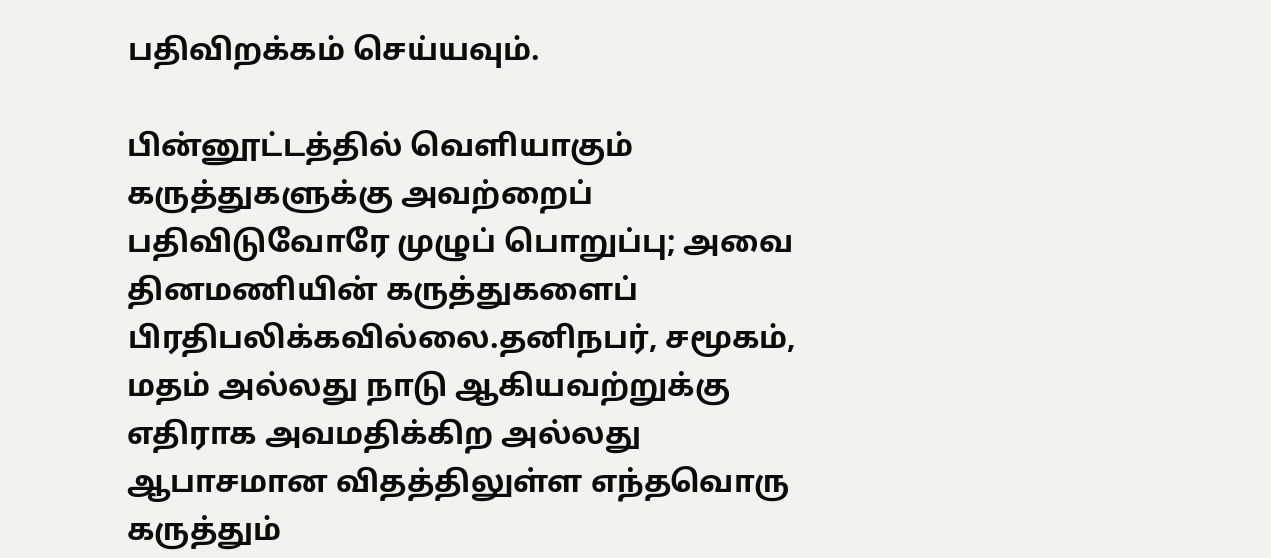பதிவிறக்கம் செய்யவும்.

பின்னூட்டத்தில் வெளியாகும் கருத்துகளுக்கு அவற்றைப் பதிவிடுவோரே முழுப் பொறுப்பு; அவை தினமணியின் கருத்துகளைப் பிரதிபலிக்கவில்லை.தனிநபர், சமூகம், மதம் அல்லது நாடு ஆகியவற்றுக்கு எதிராக அவமதிக்கிற அல்லது ஆபாசமான விதத்திலுள்ள எந்தவொரு கருத்தும்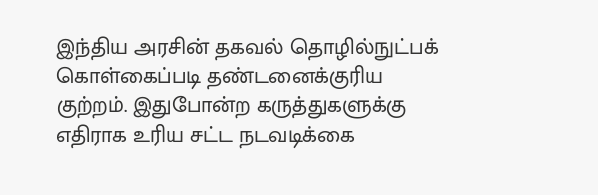இந்திய அரசின் தகவல் தொழில்நுட்பக் கொள்கைப்படி தண்டனைக்குரிய குற்றம். இதுபோன்ற கருத்துகளுக்கு எதிராக உரிய சட்ட நடவடிக்கை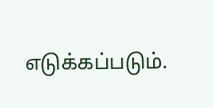எடுக்கப்படும்.